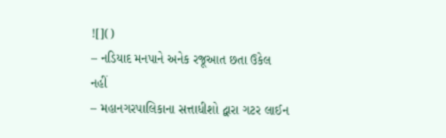![]()
– નડિયાદ મનપાને અનેક રજૂઆત છતા ઉકેલ નહીં
– મહાનગરપાલિકાના સત્તાધીશો દ્વારા ગટર લાઈન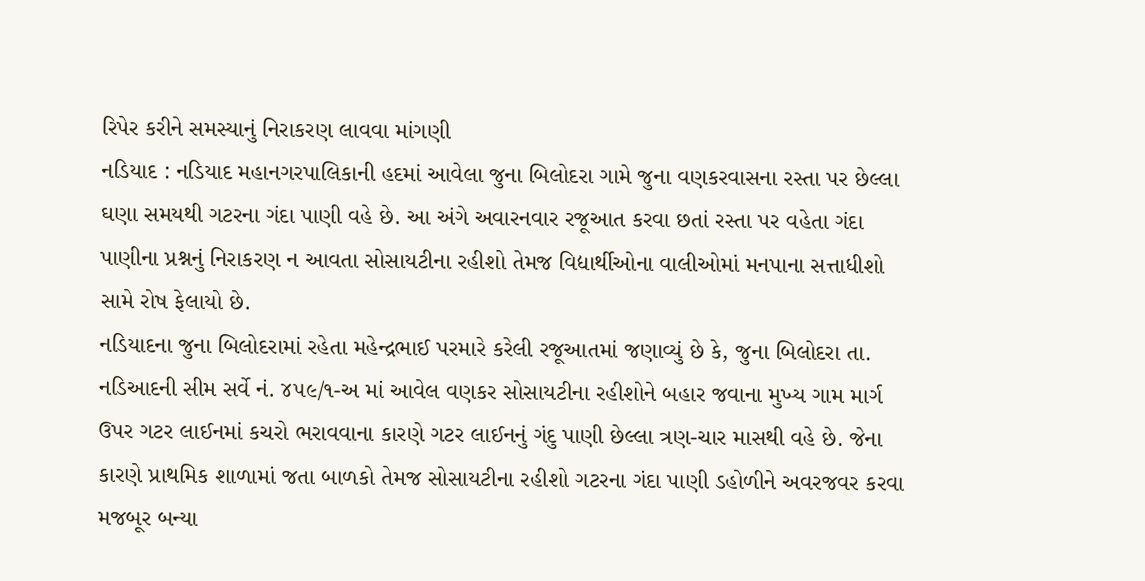રિપેર કરીને સમસ્યાનું નિરાકરણ લાવવા માંગણી
નડિયાદ : નડિયાદ મહાનગરપાલિકાની હદમાં આવેલા જુના બિલોદરા ગામે જુના વણકરવાસના રસ્તા પર છેલ્લા ઘણા સમયથી ગટરના ગંદા પાણી વહે છે. આ અંગે અવારનવાર રજૂઆત કરવા છતાં રસ્તા પર વહેતા ગંદા પાણીના પ્રશ્નનું નિરાકરણ ન આવતા સોસાયટીના રહીશો તેમજ વિદ્યાર્થીઓના વાલીઓમાં મનપાના સત્તાધીશો સામે રોષ ફેલાયો છે.
નડિયાદના જુના બિલોદરામાં રહેતા મહેન્દ્રભાઈ પરમારે કરેલી રજૂઆતમાં જણાવ્યું છે કે, જુના બિલોદરા તા. નડિઆદની સીમ સર્વે નં. ૪૫૯/૧-અ માં આવેલ વણકર સોસાયટીના રહીશોને બહાર જવાના મુખ્ય ગામ માર્ગ ઉપર ગટર લાઈનમાં કચરો ભરાવવાના કારણે ગટર લાઈનનું ગંદુ પાણી છેલ્લા ત્રણ-ચાર માસથી વહે છે. જેના કારણે પ્રાથમિક શાળામાં જતા બાળકો તેમજ સોસાયટીના રહીશો ગટરના ગંદા પાણી ડહોળીને અવરજવર કરવા મજબૂર બન્યા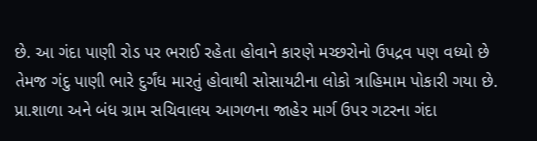છે. આ ગંદા પાણી રોડ પર ભરાઈ રહેતા હોવાને કારણે મચ્છરોનો ઉપદ્રવ પણ વધ્યો છે તેમજ ગંદુ પાણી ભારે દુર્ગંધ મારતું હોવાથી સોસાયટીના લોકો ત્રાહિમામ પોકારી ગયા છે.
પ્રા.શાળા અને બંધ ગ્રામ સચિવાલય આગળના જાહેર માર્ગ ઉપર ગટરના ગંદા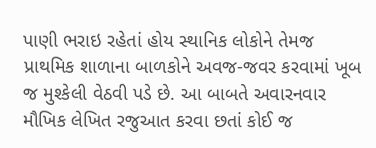પાણી ભરાઇ રહેતાં હોય સ્થાનિક લોકોને તેમજ પ્રાથમિક શાળાના બાળકોને અવજ-જવર કરવામાં ખૂબ જ મુશ્કેલી વેઠવી પડે છે. આ બાબતે અવારનવાર મૌખિક લેખિત રજુઆત કરવા છતાં કોઈ જ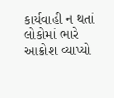કાર્યવાહી ન થતાં લોકોમાં ભારે આક્રોશ વ્યાપ્યો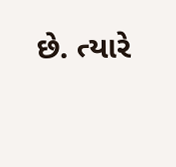છે. ત્યારે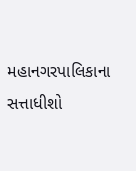મહાનગરપાલિકાના સત્તાધીશો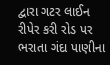દ્વારા ગટર લાઈન રીપેર કરી રોડ પર ભરાતા ગંદા પાણીના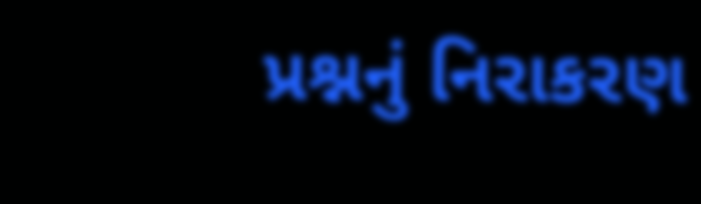પ્રશ્નનું નિરાકરણ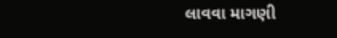લાવવા માગણી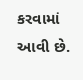કરવામાં આવી છે.